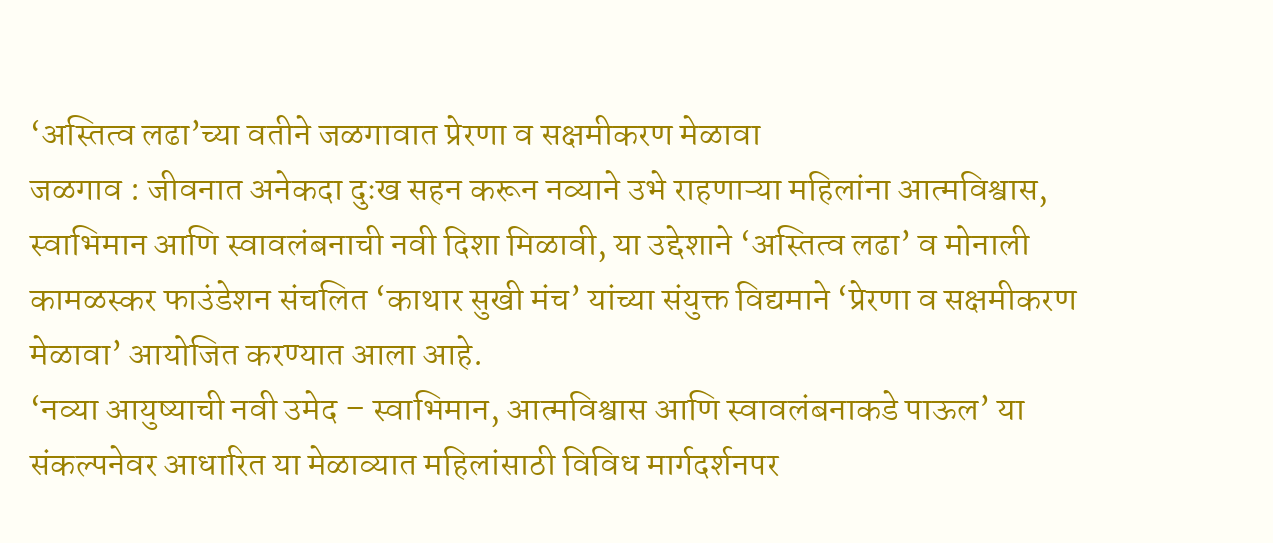‘अस्तित्व लढा’च्या वतीने जळगावात प्रेरणा व सक्षमीकरण मेळावा
जळगाव : जीवनात अनेकदा दुःख सहन करून नव्याने उभे राहणाऱ्या महिलांना आत्मविश्वास, स्वाभिमान आणि स्वावलंबनाची नवी दिशा मिळावी, या उद्देशाने ‘अस्तित्व लढा’ व मोनाली कामळस्कर फाउंडेशन संचलित ‘काथार सुखी मंच’ यांच्या संयुक्त विद्यमाने ‘प्रेरणा व सक्षमीकरण मेळावा’ आयोजित करण्यात आला आहे.
‘नव्या आयुष्याची नवी उमेद – स्वाभिमान, आत्मविश्वास आणि स्वावलंबनाकडे पाऊल’ या संकल्पनेवर आधारित या मेळाव्यात महिलांसाठी विविध मार्गदर्शनपर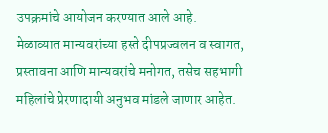उपक्रमांचे आयोजन करण्यात आले आहे.
मेळाव्यात मान्यवरांच्या हस्ते दीपप्रज्वलन व स्वागत, प्रस्तावना आणि मान्यवरांचे मनोगत, तसेच सहभागी महिलांचे प्रेरणादायी अनुभव मांडले जाणार आहेत.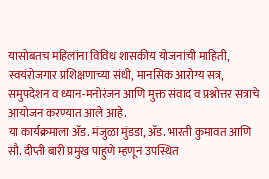यासोबतच महिलांना विविध शासकीय योजनांची माहिती, स्वयंरोजगार प्रशिक्षणाच्या संधी, मानसिक आरोग्य सत्र, समुपदेशन व ध्यान-मनोरंजन आणि मुक्त संवाद व प्रश्नोत्तर सत्राचे आयोजन करण्यात आले आहे.
या कार्यक्रमाला ॲड. मंजुळा मुंडडा, ॲड. भारती कुमावत आणि सौ. दीप्ती बारी प्रमुख पाहुणे म्हणून उपस्थित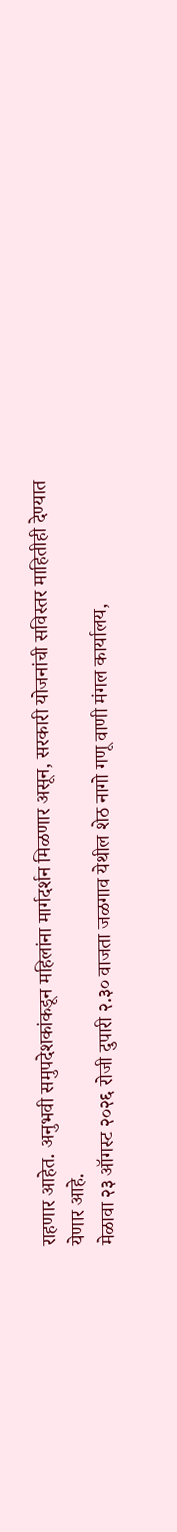राहणार आहेत. अनुभवी समुपदेशकांकडून महिलांना मार्गदर्शन मिळणार असून, सरकारी योजनांची सविस्तर माहितीही देण्यात येणार आहे.
मेळावा २३ ऑगस्ट २०२६ रोजी दुपारी २.३० वाजता जळगाव येथील शेठ नागो गणू वाणी मंगल कार्यालय,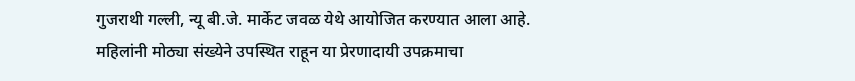गुजराथी गल्ली, न्यू बी.जे. मार्केट जवळ येथे आयोजित करण्यात आला आहे.
महिलांनी मोठ्या संख्येने उपस्थित राहून या प्रेरणादायी उपक्रमाचा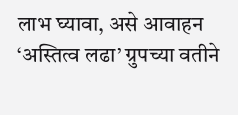लाभ घ्यावा, असे आवाहन ‘अस्तित्व लढा’ ग्रुपच्या वतीने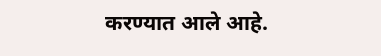करण्यात आले आहे.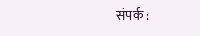संपर्क :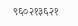९६०२१३६२१